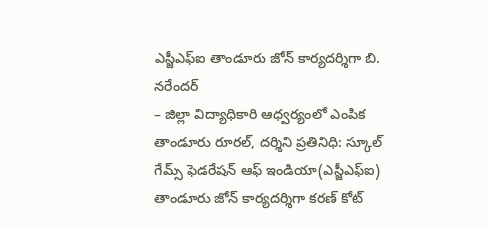ఎస్జీఎఫ్ఐ తాండూరు జోన్ కార్యదర్శిగా బి. నరేందర్
– జిల్లా విద్యాధికారి ఆధ్వర్యంలో ఎంపిక
తాండూరు రూరల్, దర్శిని ప్రతినిధి: స్కూల్ గేమ్స్ ఫెడరేషన్ ఆఫ్ ఇండియా(ఎస్జీఎఫ్ఐ) తాండూరు జోన్ కార్యదర్శిగా కరణ్ కోట్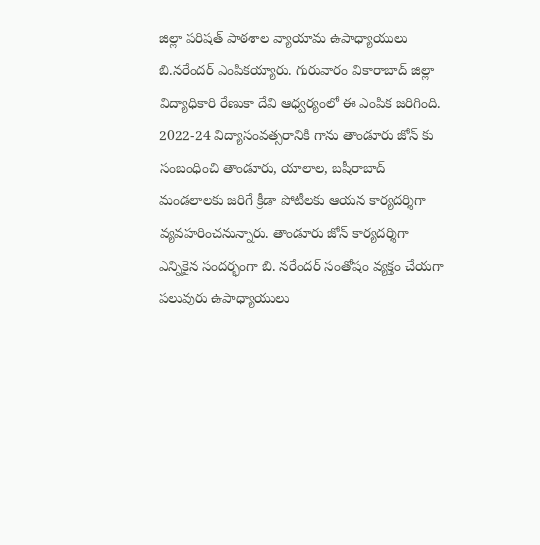జిల్లా పరిషత్ పాఠశాల వ్యాయామ ఉపాధ్యాయులు బి.నరేందర్ ఎంపికయ్యారు. గురువారం వికారాబాద్ జిల్లా విద్యాధికారి రేణుకా దేవి ఆధ్వర్యంలో ఈ ఎంపిక జరిగింది. 2022-24 విద్యాసంవత్సరానికి గాను తాండూరు జోన్ కు సంబంధించి తాండూరు, యాలాల, బషీరాబాద్ మండలాలకు జరిగే క్రీడా పోటీలకు ఆయన కార్యదర్శిగా వ్యవహరించనున్నారు. తాండూరు జోన్ కార్యదర్శిగా ఎన్నికైన సందర్భంగా బి. నరేందర్ సంతోషం వ్యక్తం చేయగా పలువురు ఉపాధ్యాయులు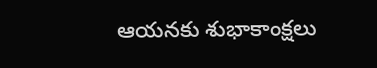ఆయనకు శుభాకాంక్షలు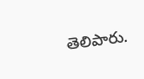తెలిపారు.